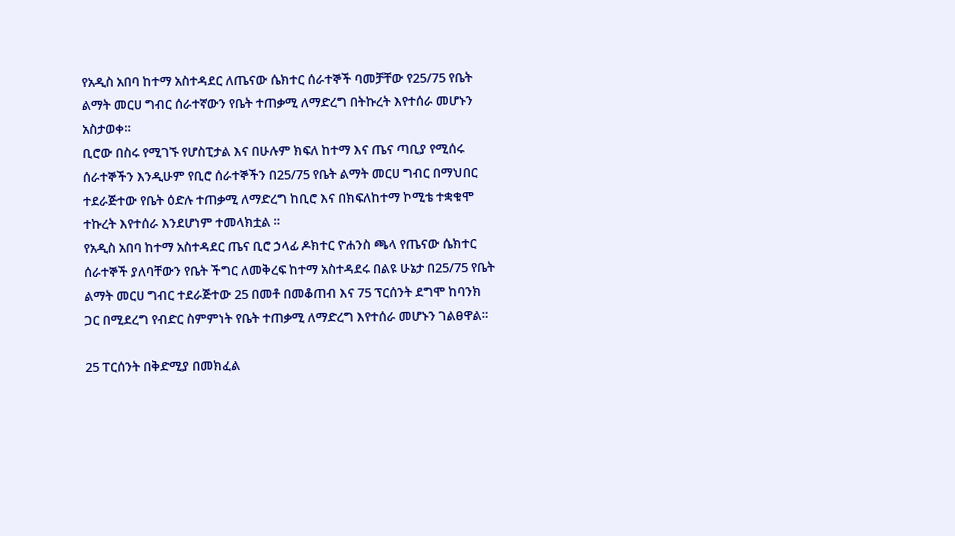የአዲስ አበባ ከተማ አስተዳደር ለጤናው ሴክተር ሰራተኞች ባመቻቸው የ25/75 የቤት ልማት መርሀ ግብር ሰራተኛውን የቤት ተጠቃሚ ለማድረግ በትኩረት እየተሰራ መሆኑን አስታወቀ።
ቢሮው በስሩ የሚገኙ የሆስፒታል እና በሁሉም ክፍለ ከተማ እና ጤና ጣቢያ የሚሰሩ ሰራተኞችን እንዲሁም የቢሮ ሰራተኞችን በ25/75 የቤት ልማት መርሀ ግብር በማህበር ተደራጅተው የቤት ዕድሉ ተጠቃሚ ለማድረግ ከቢሮ እና በክፍለከተማ ኮሚቴ ተቋቁሞ ተኩረት እየተሰራ እንደሆነም ተመላክቷል ።
የአዲስ አበባ ከተማ አስተዳደር ጤና ቢሮ ኃላፊ ዶክተር ዮሐንስ ጫላ የጤናው ሴክተር ሰራተኞች ያለባቸውን የቤት ችግር ለመቅረፍ ከተማ አስተዳደሩ በልዩ ሁኔታ በ25/75 የቤት ልማት መርሀ ግብር ተደራጅተው 25 በመቶ በመቆጠብ እና 75 ፕርሰንት ደግሞ ከባንክ ጋር በሚደረግ የብድር ስምምነት የቤት ተጠቃሚ ለማድረግ እየተሰራ መሆኑን ገልፀዋል።

25 ፐርሰንት በቅድሚያ በመክፈል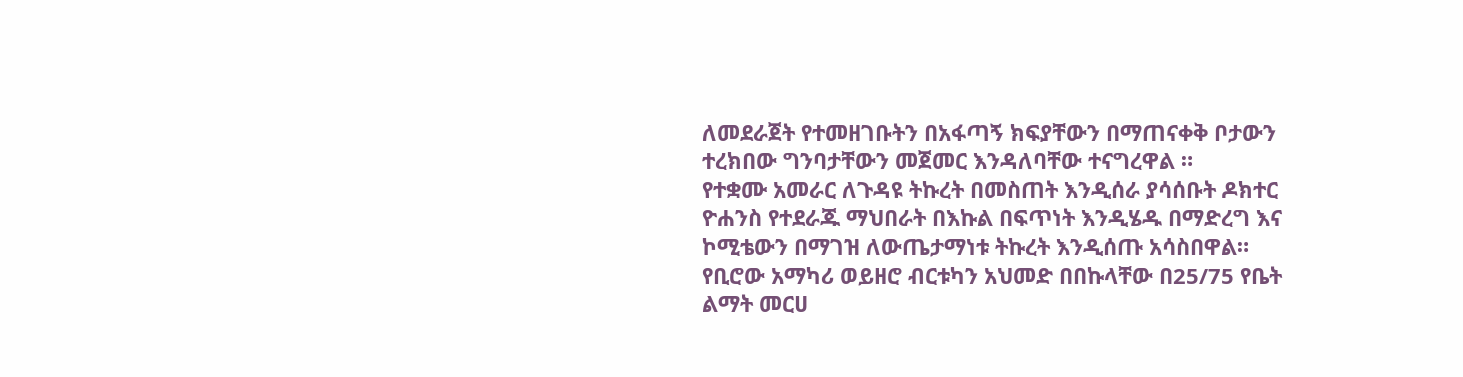ለመደራጀት የተመዘገቡትን በአፋጣኝ ክፍያቸውን በማጠናቀቅ ቦታውን ተረክበው ግንባታቸውን መጀመር እንዳለባቸው ተናግረዋል ።
የተቋሙ አመራር ለጉዳዩ ትኩረት በመስጠት እንዲሰራ ያሳሰቡት ዶክተር ዮሐንስ የተደራጁ ማህበራት በእኩል በፍጥነት እንዲሄዱ በማድረግ እና ኮሚቴውን በማገዝ ለውጤታማነቱ ትኩረት እንዲሰጡ አሳስበዋል።
የቢሮው አማካሪ ወይዘሮ ብርቱካን አህመድ በበኩላቸው በ25/75 የቤት ልማት መርሀ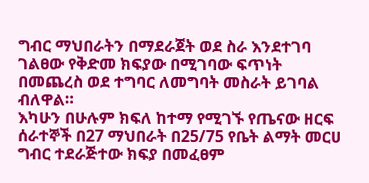ግብር ማህበራትን በማደራጀት ወደ ስራ እንደተገባ ገልፀው የቅድመ ክፍያው በሚገባው ፍጥነት በመጨረስ ወደ ተግባር ለመግባት መስራት ይገባል ብለዋል።
እካሁን በሁሉም ክፍለ ከተማ የሚገኙ የጤናው ዘርፍ ሰራተኞች በ27 ማህበራት በ25/75 የቤት ልማት መርሀ ግብር ተደራጅተው ክፍያ በመፈፀም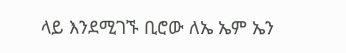ላይ እንደሚገኙ ቢሮው ለኤ ኤም ኤን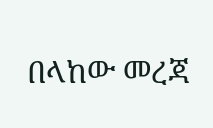በላከው መረጃ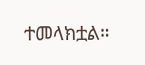ተመላክቷል።